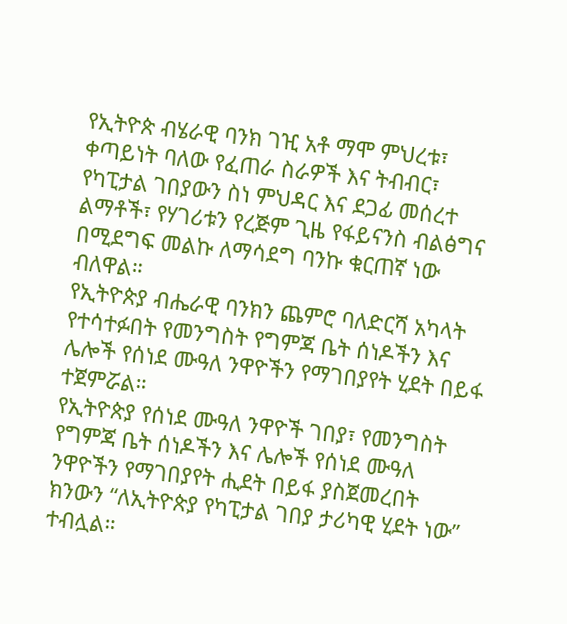የኢትዮጵ ብሄራዊ ባንክ ገዢ አቶ ማሞ ምህረቱ፣ ቀጣይነት ባለው የፈጠራ ስራዎች እና ትብብር፣ የካፒታል ገበያውን ስነ ምህዳር እና ደጋፊ መሰረተ ልማቶች፣ የሃገሪቱን የረጅም ጊዜ የፋይናንስ ብልፅግና በሚደግፍ መልኩ ለማሳደግ ባንኩ ቁርጠኛ ነው ብለዋል።
የኢትዮጵያ ብሔራዊ ባንክን ጨምሮ ባለድርሻ አካላት የተሳተፉበት የመንግስት የግምጃ ቤት ሰነዶችን እና ሌሎች የሰነደ ሙዓለ ንዋዮችን የማገበያየት ሂደት በይፋ ተጀምሯል።
የኢትዮጵያ የሰነደ ሙዓለ ንዋዮች ገበያ፣ የመንግስት የግምጃ ቤት ሰነዶችን እና ሌሎች የሰነደ ሙዓለ ንዋዮችን የማገበያየት ሒደት በይፋ ያስጀመረበት ክንውን “ለኢትዮጵያ የካፒታል ገበያ ታሪካዊ ሂደት ነው” ተብሏል።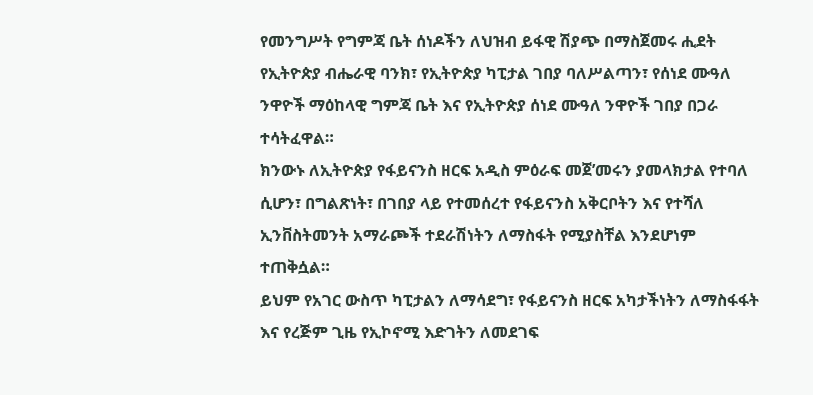የመንግሥት የግምጃ ቤት ሰነዶችን ለህዝብ ይፋዊ ሽያጭ በማስጀመሩ ሒደት የኢትዮጵያ ብሔራዊ ባንክ፣ የኢትዮጵያ ካፒታል ገበያ ባለሥልጣን፣ የሰነደ ሙዓለ ንዋዮች ማዕከላዊ ግምጃ ቤት እና የኢትዮጵያ ሰነደ ሙዓለ ንዋዮች ገበያ በጋራ ተሳትፈዋል።
ክንውኑ ለኢትዮጵያ የፋይናንስ ዘርፍ አዲስ ምዕራፍ መጀ’መሩን ያመላክታል የተባለ ሲሆን፣ በግልጽነት፣ በገበያ ላይ የተመሰረተ የፋይናንስ አቅርቦትን እና የተሻለ ኢንቨስትመንት አማራጮች ተደራሽነትን ለማስፋት የሚያስቸል እንደሆነም ተጠቅሷል።
ይህም የአገር ውስጥ ካፒታልን ለማሳደግ፣ የፋይናንስ ዘርፍ አካታችነትን ለማስፋፋት እና የረጅም ጊዜ የኢኮኖሚ እድገትን ለመደገፍ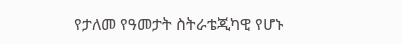የታለመ የዓመታት ስትራቴጂካዊ የሆኑ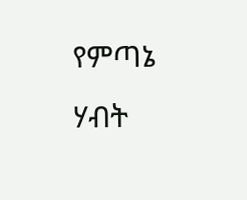የምጣኔ ሃብት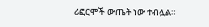ሪፎርሞች ውጤት ነው ተብሏል።